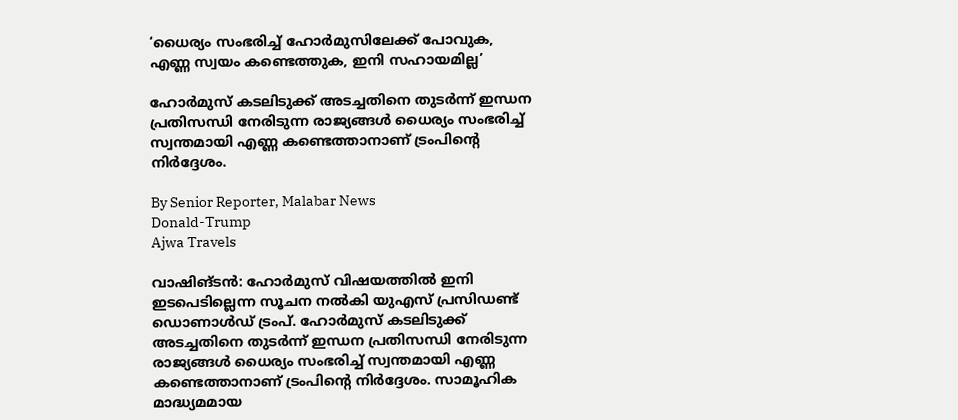‘ധൈര്യം സംഭരിച്ച് ഹോർമുസിലേക്ക് പോവുക, എണ്ണ സ്വയം കണ്ടെത്തുക, ഇനി സഹായമില്ല’

ഹോർമുസ് കടലിടുക്ക് അടച്ചതിനെ തുടർന്ന് ഇന്ധന പ്രതിസന്ധി നേരിടുന്ന രാജ്യങ്ങൾ ധൈര്യം സംഭരിച്ച് സ്വന്തമായി എണ്ണ കണ്ടെത്താനാണ് ട്രംപിന്റെ നിർദ്ദേശം.

By Senior Reporter, Malabar News
Donald-Trump
Ajwa Travels

വാഷിങ്ടൻ: ഹോർമുസ് വിഷയത്തിൽ ഇനി ഇടപെടില്ലെന്ന സൂചന നൽകി യുഎസ് പ്രസിഡണ്ട് ഡൊണാൾഡ് ട്രംപ്. ഹോർമുസ് കടലിടുക്ക് അടച്ചതിനെ തുടർന്ന് ഇന്ധന പ്രതിസന്ധി നേരിടുന്ന രാജ്യങ്ങൾ ധൈര്യം സംഭരിച്ച് സ്വന്തമായി എണ്ണ കണ്ടെത്താനാണ് ട്രംപിന്റെ നിർദ്ദേശം. സാമൂഹിക മാദ്ധ്യമമായ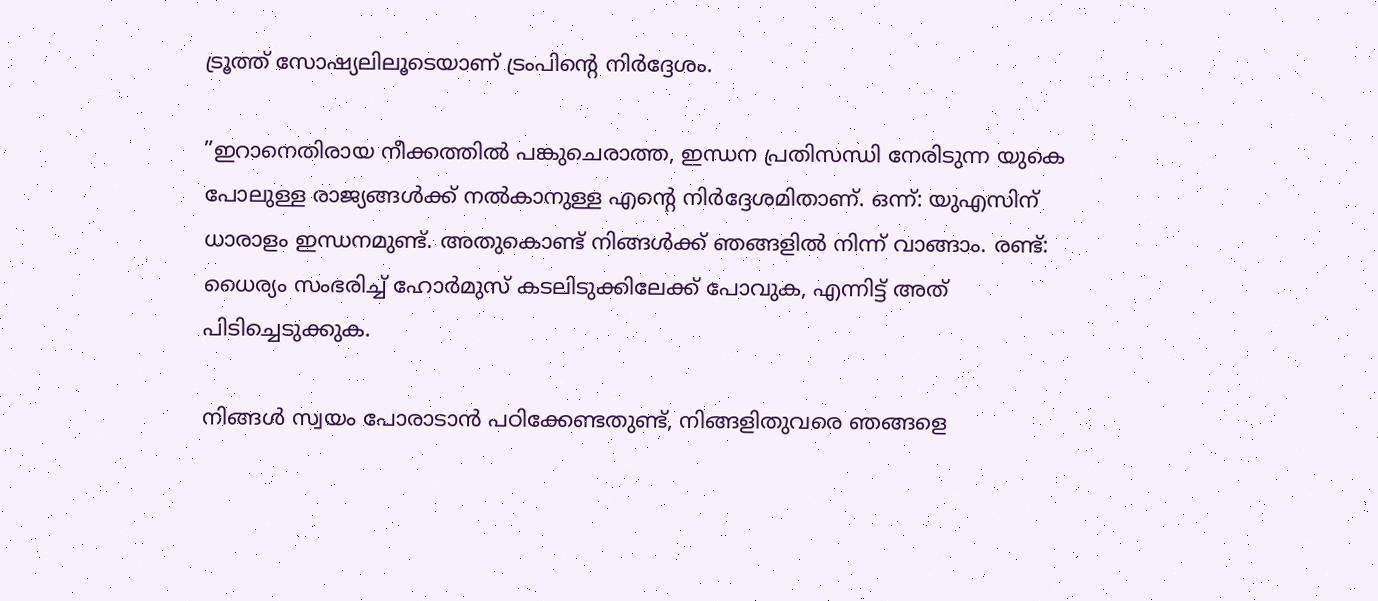ട്രൂത്ത് സോഷ്യലിലൂടെയാണ് ട്രംപിന്റെ നിർദ്ദേശം.

”ഇറാനെതിരായ നീക്കത്തിൽ പങ്കുചെരാത്ത, ഇന്ധന പ്രതിസന്ധി നേരിടുന്ന യുകെ പോലുള്ള രാജ്യങ്ങൾക്ക് നൽകാനുള്ള എന്റെ നിർദ്ദേശമിതാണ്. ഒന്ന്: യുഎസിന് ധാരാളം ഇന്ധനമുണ്ട്. അതുകൊണ്ട് നിങ്ങൾക്ക് ഞങ്ങളിൽ നിന്ന് വാങ്ങാം. രണ്ട്: ധൈര്യം സംഭരിച്ച് ഹോർമുസ് കടലിടുക്കിലേക്ക് പോവുക, എന്നിട്ട് അത് പിടിച്ചെടുക്കുക.

നിങ്ങൾ സ്വയം പോരാടാൻ പഠിക്കേണ്ടതുണ്ട്, നിങ്ങളിതുവരെ ഞങ്ങളെ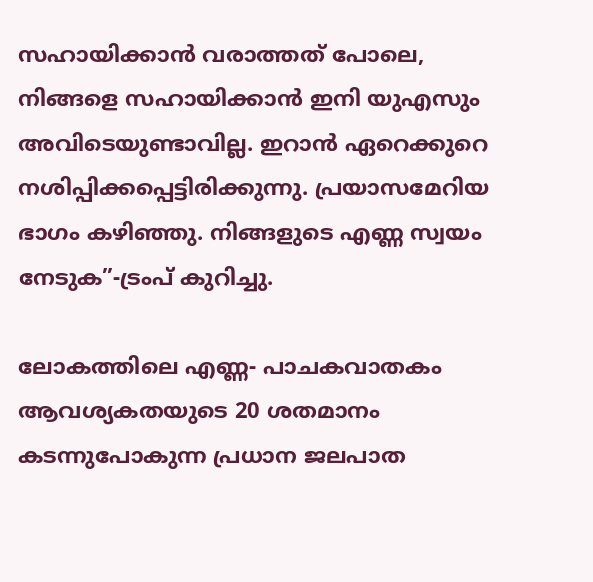സഹായിക്കാൻ വരാത്തത് പോലെ, നിങ്ങളെ സഹായിക്കാൻ ഇനി യുഎസും അവിടെയുണ്ടാവില്ല. ഇറാൻ ഏറെക്കുറെ നശിപ്പിക്കപ്പെട്ടിരിക്കുന്നു. പ്രയാസമേറിയ ഭാഗം കഴിഞ്ഞു. നിങ്ങളുടെ എണ്ണ സ്വയം നേടുക”-ട്രംപ് കുറിച്ചു.

ലോകത്തിലെ എണ്ണ- പാചകവാതകം ആവശ്യകതയുടെ 20 ശതമാനം കടന്നുപോകുന്ന പ്രധാന ജലപാത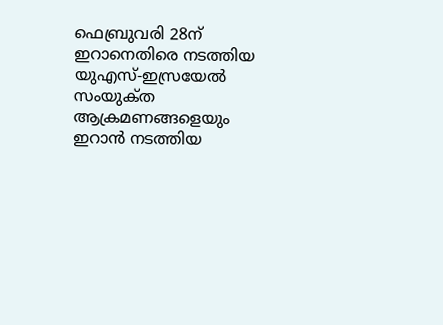ഫെബ്രുവരി 28ന് ഇറാനെതിരെ നടത്തിയ യുഎസ്-ഇസ്രയേൽ സംയുക്‌ത ആക്രമണങ്ങളെയും ഇറാൻ നടത്തിയ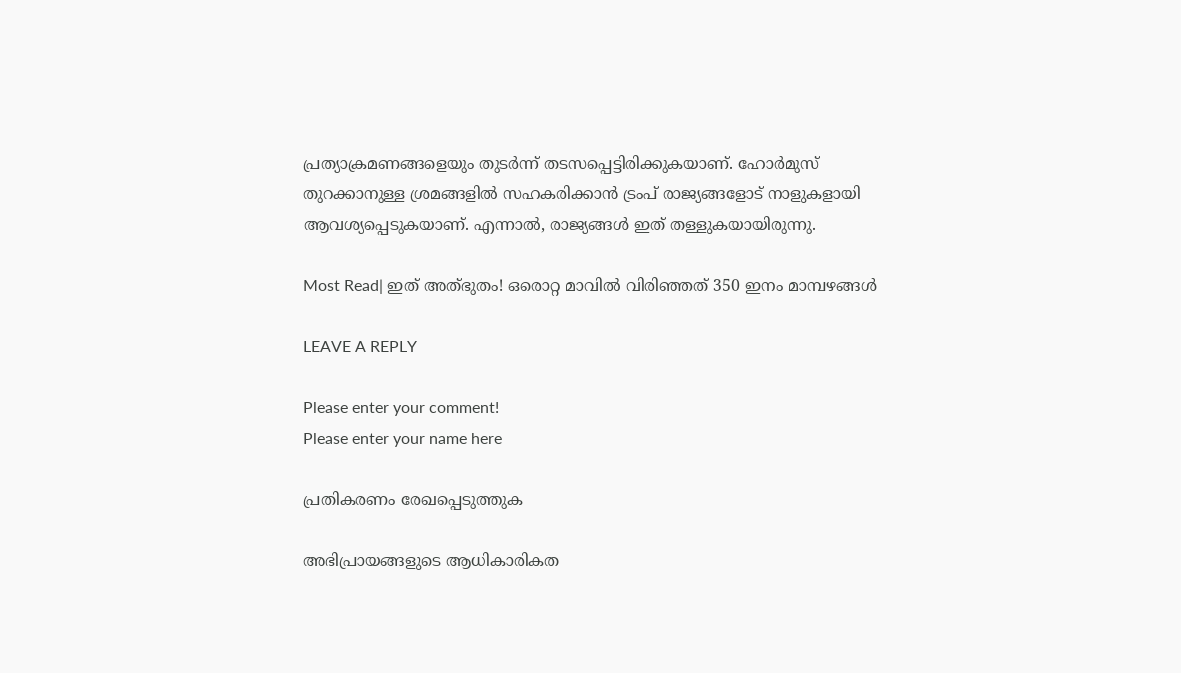പ്രത്യാക്രമണങ്ങളെയും തുടർന്ന് തടസപ്പെട്ടിരിക്കുകയാണ്. ഹോർമുസ് തുറക്കാനുള്ള ശ്രമങ്ങളിൽ സഹകരിക്കാൻ ട്രംപ് രാജ്യങ്ങളോട് നാളുകളായി ആവശ്യപ്പെടുകയാണ്. എന്നാൽ, രാജ്യങ്ങൾ ഇത് തള്ളുകയായിരുന്നു.

Most Read| ഇത് അത്‌ഭുതം! ഒരൊറ്റ മാവിൽ വിരിഞ്ഞത് 350 ഇനം മാമ്പഴങ്ങൾ

LEAVE A REPLY

Please enter your comment!
Please enter your name here

പ്രതികരണം രേഖപ്പെടുത്തുക

അഭിപ്രായങ്ങളുടെ ആധികാരികത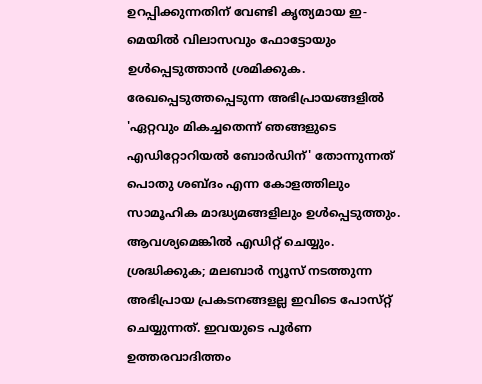ഉറപ്പിക്കുന്നതിന് വേണ്ടി കൃത്യമായ ഇ-മെയിൽ വിലാസവും ഫോട്ടോയും ഉൾപ്പെടുത്താൻ ശ്രമിക്കുക. രേഖപ്പെടുത്തപ്പെടുന്ന അഭിപ്രായങ്ങളിൽ 'ഏറ്റവും മികച്ചതെന്ന് ഞങ്ങളുടെ എഡിറ്റോറിയൽ ബോർഡിന്' തോന്നുന്നത് പൊതു ശബ്‌ദം എന്ന കോളത്തിലും സാമൂഹിക മാദ്ധ്യമങ്ങളിലും ഉൾപ്പെടുത്തും. ആവശ്യമെങ്കിൽ എഡിറ്റ് ചെയ്യും. ശ്രദ്ധിക്കുക; മലബാർ ന്യൂസ് നടത്തുന്ന അഭിപ്രായ പ്രകടനങ്ങളല്ല ഇവിടെ പോസ്‌റ്റ് ചെയ്യുന്നത്. ഇവയുടെ പൂർണ ഉത്തരവാദിത്തം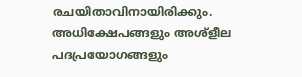രചയിതാവിനായിരിക്കും. അധിക്ഷേപങ്ങളും അശ്‌ളീല പദപ്രയോഗങ്ങളും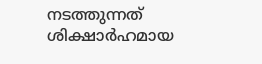നടത്തുന്നത് ശിക്ഷാർഹമായ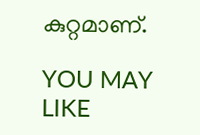കുറ്റമാണ്.

YOU MAY LIKE